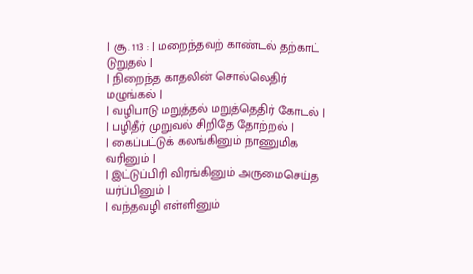| சூ. 113 : | மறைந்தவற் காண்டல் தற்காட் டுறுதல் |
| நிறைந்த காதலின் சொல்லெதிர் மழுங்கல் |
| வழிபாடு மறுத்தல் மறுத்தெதிர் கோடல் |
| பழிதீர் முறுவல் சிறிதே தோற்றல் |
| கைப்பட்டுக் கலங்கினும் நாணுமிக வரினும் |
| இட்டுப்பிரி விரங்கினும் அருமைசெய்த யர்ப்பினும் |
| வந்தவழி எள்ளினும்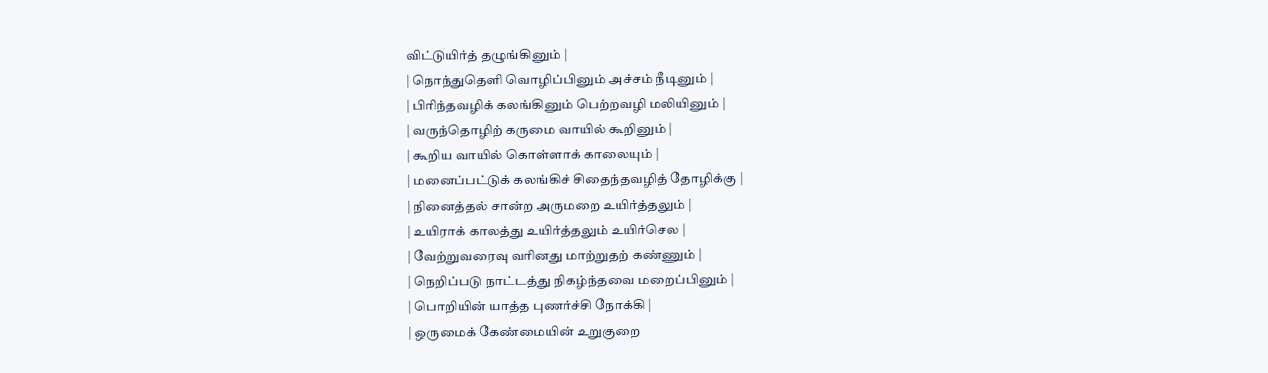விட்டுயிர்த் தழுங்கினும் |
| நொந்துதெளி வொழிப்பினும் அச்சம் நீடினும் |
| பிரிந்தவழிக் கலங்கினும் பெற்றவழி மலியினும் |
| வருந்தொழிற் கருமை வாயில் கூறினும் |
| கூறிய வாயில் கொள்ளாக் காலையும் |
| மனைப்பட்டுக் கலங்கிச் சிதைந்தவழித் தோழிக்கு |
| நினைத்தல் சான்ற அருமறை உயிர்த்தலும் |
| உயிராக் காலத்து உயிர்த்தலும் உயிர்செல |
| வேற்றுவரைவு வரினது மாற்றுதற் கண்ணும் |
| நெறிப்படு நாட்டத்து நிகழ்ந்தவை மறைப்பினும் |
| பொறியின் யாத்த புணர்ச்சி நோக்கி |
| ஒருமைக் கேண்மையின் உறுகுறை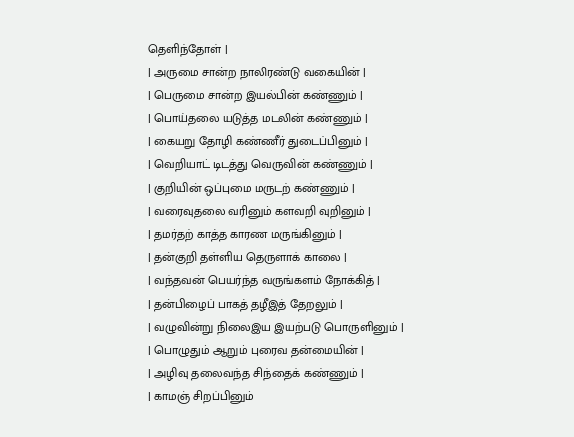தெளிந்தோள் |
| அருமை சான்ற நாலிரண்டு வகையின் |
| பெருமை சான்ற இயல்பின் கண்ணும் |
| பொய்தலை யடுத்த மடலின் கண்ணும் |
| கையறு தோழி கண்ணீர் துடைப்பினும் |
| வெறியாட் டிடத்து வெருவின் கண்ணும் |
| குறியின் ஒப்புமை மருடற் கண்ணும் |
| வரைவுதலை வரினும் களவறி வுறினும் |
| தமர்தற் காத்த காரண மருங்கினும் |
| தன்குறி தள்ளிய தெருளாக் காலை |
| வந்தவன் பெயர்ந்த வருங்களம் நோக்கித் |
| தன்பிழைப் பாகத் தழீஇத் தேறலும் |
| வழுவின்று நிலைஇய இயற்படு பொருளினும் |
| பொழுதும் ஆறும் புரைவ தன்மையின் |
| அழிவு தலைவந்த சிந்தைக் கண்ணும் |
| காமஞ் சிறப்பினும்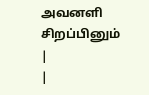அவனளி சிறப்பினும் |
|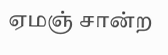ஏமஞ் சான்ற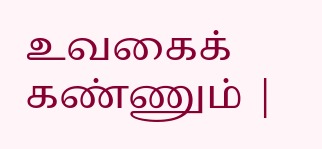உவகைக் கண்ணும் |